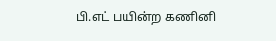பி.எட் பயின்ற கணினி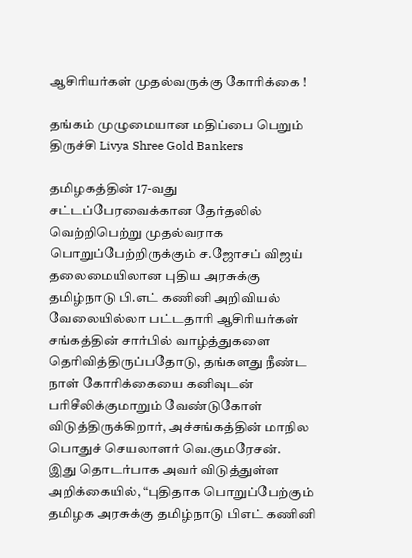ஆசிரியர்கள் முதல்வருக்கு கோரிக்கை !

தங்கம் முழுமையான மதிப்பை பெறும் திருச்சி Livya Shree Gold Bankers

தமிழகத்தின் 17-வது சட்டப்பேரவைக்கான தேர்தலில் வெற்றிபெற்று முதல்வராக பொறுப்பேற்றிருக்கும் ச.ஜோசப் விஜய் தலைமையிலான புதிய அரசுக்கு தமிழ்நாடு பி.எட் கணினி அறிவியல் வேலையில்லா பட்டதாரி ஆசிரியர்கள் சங்கத்தின் சார்பில் வாழ்த்துகளை தெரிவித்திருப்பதோடு, தங்களது நீண்ட நாள் கோரிக்கையை கனிவுடன் பரிசீலிக்குமாறும் வேண்டுகோள் விடுத்திருக்கிறார், அச்சங்கத்தின் மாநில பொதுச் செயலாளர் வெ.குமரேசன்.
இது தொடர்பாக அவர் விடுத்துள்ள அறிக்கையில், “புதிதாக பொறுப்பேற்கும் தமிழக அரசுக்கு தமிழ்நாடு பிஎட் கணினி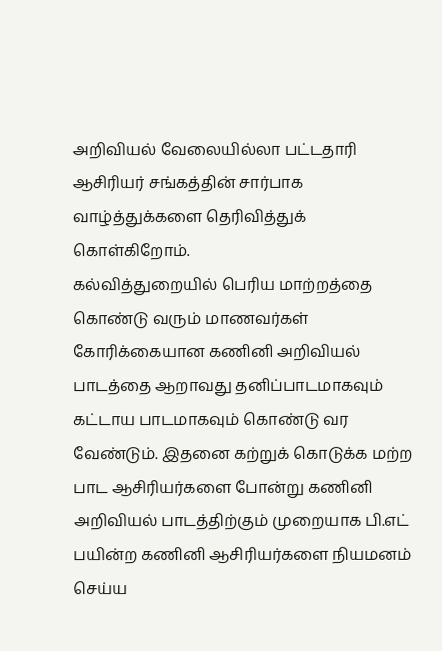அறிவியல் வேலையில்லா பட்டதாரி ஆசிரியர் சங்கத்தின் சார்பாக வாழ்த்துக்களை தெரிவித்துக் கொள்கிறோம்.
கல்வித்துறையில் பெரிய மாற்றத்தை கொண்டு வரும் மாணவர்கள் கோரிக்கையான கணினி அறிவியல் பாடத்தை ஆறாவது தனிப்பாடமாகவும் கட்டாய பாடமாகவும் கொண்டு வர வேண்டும். இதனை கற்றுக் கொடுக்க மற்ற பாட ஆசிரியர்களை போன்று கணினி அறிவியல் பாடத்திற்கும் முறையாக பி.எட் பயின்ற கணினி ஆசிரியர்களை நியமனம் செய்ய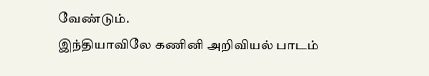வேண்டும்.
இந்தியாவிலே கணினி அறிவியல் பாடம்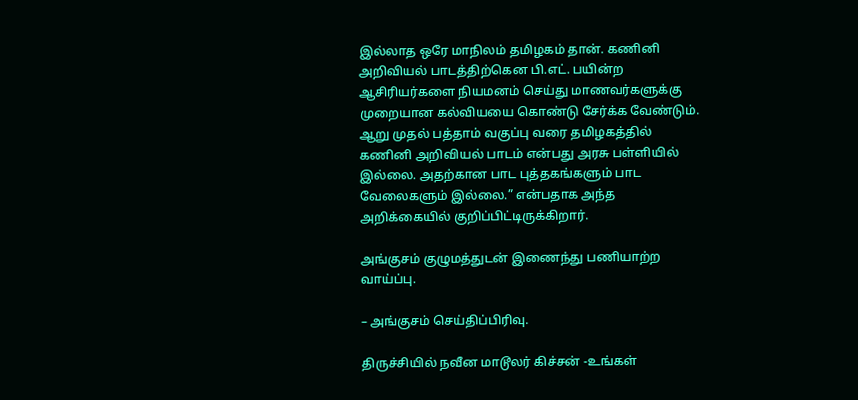இல்லாத ஒரே மாநிலம் தமிழகம் தான். கணினி அறிவியல் பாடத்திற்கென பி.எட். பயின்ற ஆசிரியர்களை நியமனம் செய்து மாணவர்களுக்கு முறையான கல்வியயை கொண்டு சேர்க்க வேண்டும்.
ஆறு முதல் பத்தாம் வகுப்பு வரை தமிழகத்தில் கணினி அறிவியல் பாடம் என்பது அரசு பள்ளியில் இல்லை. அதற்கான பாட புத்தகங்களும் பாட வேலைகளும் இல்லை.” என்பதாக அந்த அறிக்கையில் குறிப்பிட்டிருக்கிறார்.

அங்குசம் குழுமத்துடன் இணைந்து பணியாற்ற வாய்ப்பு.

– அங்குசம் செய்திப்பிரிவு.

திருச்சியில் நவீன மாடூலர் கிச்சன் -உங்கள்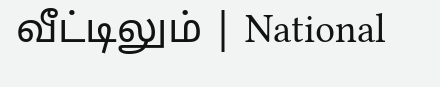வீட்டிலும் | National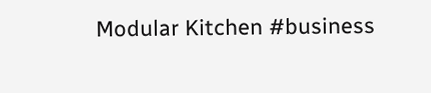Modular Kitchen #business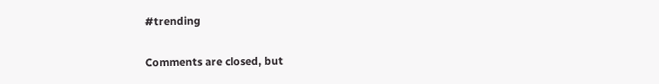#trending

Comments are closed, but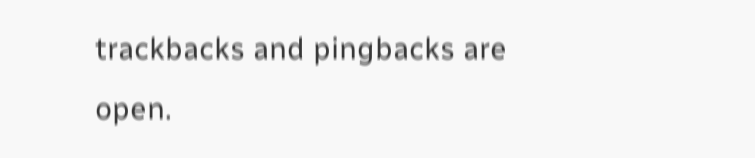trackbacks and pingbacks are open.